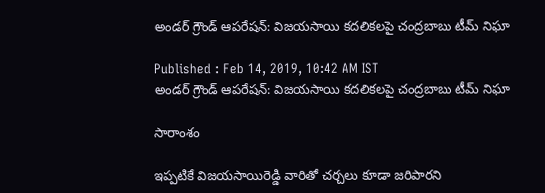అండర్ గ్రౌండ్ ఆపరేషన్: విజయసాయి కదలికలపై చంద్రబాబు టీమ్ నిఘా

Published : Feb 14, 2019, 10:42 AM IST
అండర్ గ్రౌండ్ ఆపరేషన్: విజయసాయి కదలికలపై చంద్రబాబు టీమ్ నిఘా

సారాంశం

ఇప్పటికే విజయసాయిరెడ్డి వారితో చర్చలు కూడా జరిపారని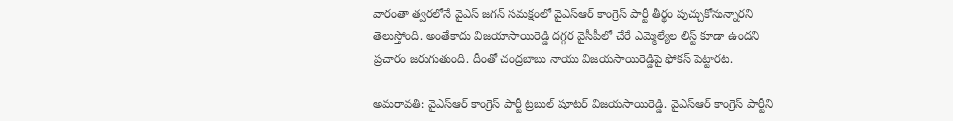వారంతా త్వరలోనే వైఎస్ జగన్ సమక్షంలో వైఎస్ఆర్ కాంగ్రెస్ పార్టీ తీర్థం పుచ్చుకోనున్నారని తెలుస్తోంది. అంతేకాదు విజయాసాయిరెడ్డి దగ్గర వైసీపీలో చేరే ఎమ్మెల్యేల లిస్ట్ కూడా ఉందని ప్రచారం జరుగుతుంది. దీంతో చంద్రబాబు నాయు విజయసాయిరెడ్డిపై ఫోకస్ పెట్టారట.

అమరావతి: వైఎస్ఆర్ కాంగ్రెస్ పార్టీ ట్రబుల్ షూటర్ విజయసాయిరెడ్డి. వైఎస్ఆర్ కాంగ్రెస్ పార్టీని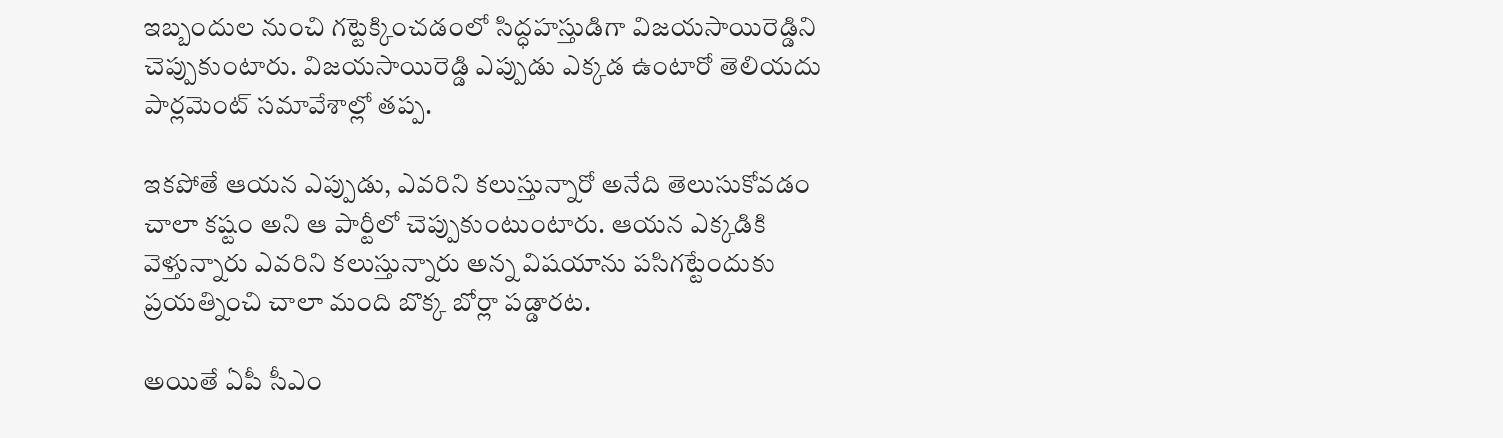ఇబ్బందుల నుంచి గట్టెక్కించడంలో సిద్ధహస్తుడిగా విజయసాయిరెడ్డిని చెప్పుకుంటారు. విజయసాయిరెడ్డి ఎప్పుడు ఎక్కడ ఉంటారో తెలియదు పార్లమెంట్ సమావేశాల్లో తప్ప.

ఇకపోతే ఆయన ఎప్పుడు, ఎవరిని కలుస్తున్నారో అనేది తెలుసుకోవడం చాలా కష్టం అని ఆ పార్టీలో చెప్పుకుంటుంటారు. ఆయన ఎక్కడికి వెళ్తున్నారు ఎవరిని కలుస్తున్నారు అన్న విషయాను పసిగట్టేందుకు ప్రయత్నించి చాలా మంది బొక్క బోర్లా పడ్డారట.

అయితే ఏపీ సీఎం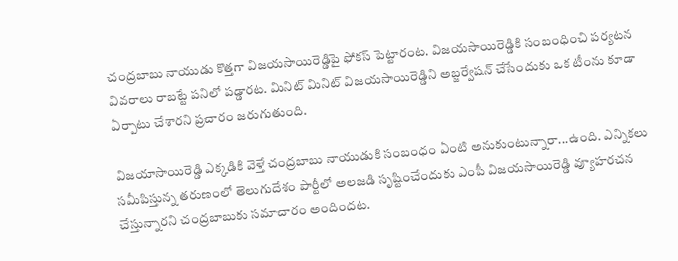చంద్రబాబు నాయుడు కొత్తగా విజయసాయిరెడ్డిపై ఫోకస్ పెట్టారంట. విజయసాయిరెడ్డికి సంబంధించి పర్యటన వివరాలు రాబట్టే పనిలో పడ్డారట. మినిట్ మినిట్ విజయసాయిరెడ్డిని అబ్జర్వేషన్ చేసేందుకు ఒక టీంను కూడా ఏర్పాటు చేశారని ప్రచారం జరుగుతుంది.

విజయాసాయిరెడ్డి ఎక్కడికి వెళ్తే చంద్రబాబు నాయుడుకి సంబంధం ఏంటి అనుకుంటున్నారా...ఉంది. ఎన్నికలు సమీపిస్తున్న తరుణంలో తెలుగుదేశం పార్టీలో అలజడి సృష్టించేందుకు ఎంపీ విజయసాయిరెడ్డి వ్యూహరచన చేస్తున్నారని చంద్రబాబుకు సమాచారం అందిందట.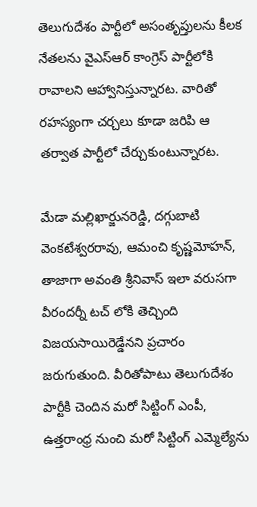తెలుగుదేశం పార్టీలో అసంతృప్తులను కీలక నేతలను వైఎస్ఆర్ కాంగ్రెస్ పార్టీలోకి రావాలని ఆహ్వానిస్తున్నారట. వారితో రహస్యంగా చర్చలు కూడా జరిపి ఆ తర్వాత పార్టీలో చేర్చుకుంటున్నారట.

మేడా మల్లిఖార్జునరెడ్డి, దగ్గుబాటి వెంకటేశ్వరరావు, ఆమంచి కృష్ణమోహన్, తాజాగా అవంతి శ్రీనివాస్ ఇలా వరుసగా వీరందర్నీ టచ్ లోకి తెచ్చింది విజయసాయిరెడ్డేనని ప్రచారం జరుగుతుంది. వీరితోపాటు తెలుగుదేశం పార్టీకి చెందిన మరో సిట్టింగ్ ఎంపీ, ఉత్తరాంధ్ర నుంచి మరో సిట్టింగ్ ఎమ్మెల్యేను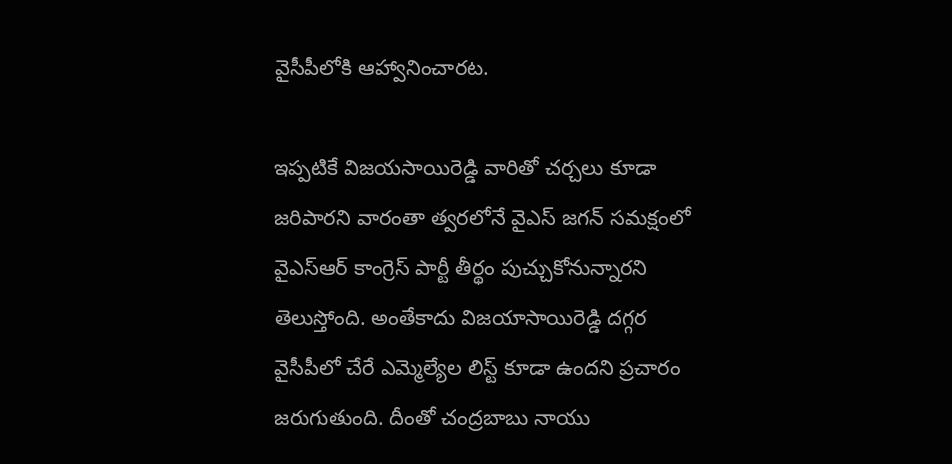వైసీపీలోకి ఆహ్వానించారట.

ఇప్పటికే విజయసాయిరెడ్డి వారితో చర్చలు కూడా జరిపారని వారంతా త్వరలోనే వైఎస్ జగన్ సమక్షంలో వైఎస్ఆర్ కాంగ్రెస్ పార్టీ తీర్థం పుచ్చుకోనున్నారని తెలుస్తోంది. అంతేకాదు విజయాసాయిరెడ్డి దగ్గర వైసీపీలో చేరే ఎమ్మెల్యేల లిస్ట్ కూడా ఉందని ప్రచారం జరుగుతుంది. దీంతో చంద్రబాబు నాయు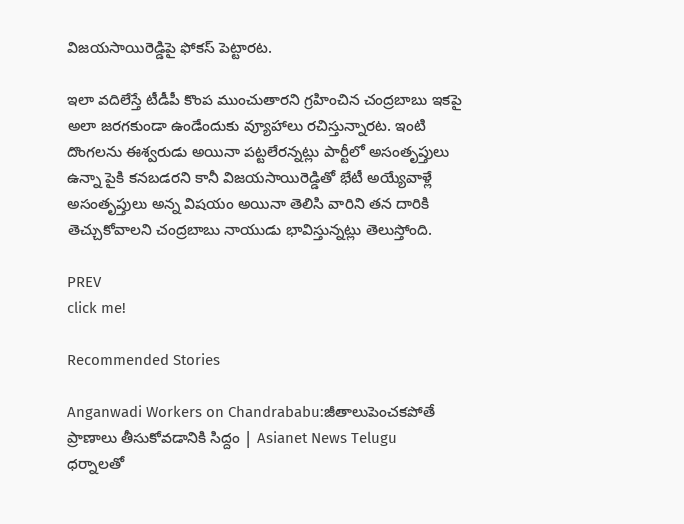విజయసాయిరెడ్డిపై ఫోకస్ పెట్టారట.

ఇలా వదిలేస్తే టీడీపీ కొంప ముంచుతారని గ్రహించిన చంద్రబాబు ఇకపై అలా జరగకుండా ఉండేందుకు వ్యూహాలు రచిస్తున్నారట. ఇంటి దొంగలను ఈశ్వరుడు అయినా పట్టలేరన్నట్లు పార్టీలో అసంతృప్తులు ఉన్నా పైకి కనబడరని కానీ విజయసాయిరెడ్డితో భేటీ అయ్యేవాళ్లే అసంతృప్తులు అన్న విషయం అయినా తెలిసి వారిని తన దారికి తెచ్చుకోవాలని చంద్రబాబు నాయుడు భావిస్తున్నట్లు తెలుస్తోంది.

PREV
click me!

Recommended Stories

Anganwadi Workers on Chandrababu:జీతాలుపెంచకపోతే ప్రాణాలు తీసుకోవడానికి సిద్దం | Asianet News Telugu
ధర్నాలతో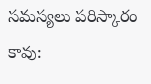సమస్యలు పరిస్కారం కావు: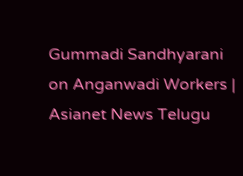Gummadi Sandhyarani on Anganwadi Workers | Asianet News Telugu